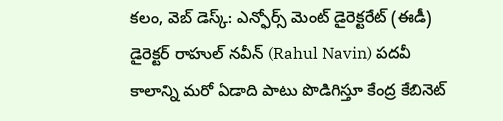కలం, వెబ్ డెస్క్: ఎన్ఫోర్స్ మెంట్ డైరెక్టరేట్ (ఈడీ) డైరెక్టర్ రాహుల్ నవీన్ (Rahul Navin) పదవీ కాలాన్ని మరో ఏడాది పాటు పొడిగిస్తూ కేంద్ర కేబినెట్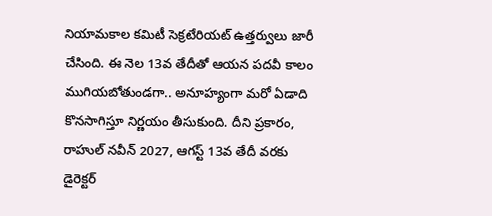నియామకాల కమిటీ సెక్రటేరియట్ ఉత్తర్వులు జారీ చేసింది. ఈ నెల 13వ తేదీతో ఆయన పదవీ కాలం ముగియబోతుండగా.. అనూహ్యంగా మరో ఏడాది కొనసాగిస్తూ నిర్ణయం తీసుకుంది. దీని ప్రకారం, రాహుల్ నవీన్ 2027, ఆగస్ట్ 13వ తేదీ వరకు డైరెక్టర్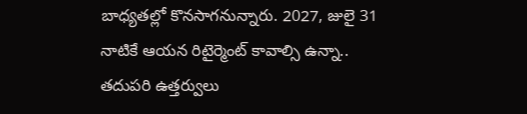బాధ్యతల్లో కొనసాగనున్నారు. 2027, జులై 31 నాటికే ఆయన రిటైర్మెంట్ కావాల్సి ఉన్నా.. తదుపరి ఉత్తర్వులు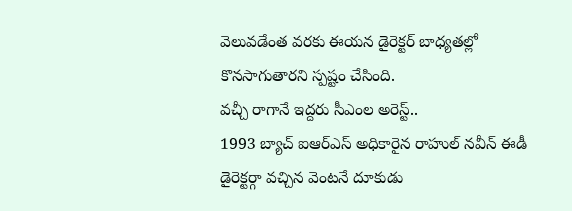వెలువడేంత వరకు ఈయన డైరెక్టర్ బాధ్యతల్లో కొనసాగుతారని స్పష్టం చేసింది.
వచ్చీ రాగానే ఇద్దరు సీఎంల అరెస్ట్..
1993 బ్యాచ్ ఐఆర్ఎస్ అధికారైన రాహుల్ నవీన్ ఈడీ డైరెక్టర్గా వచ్చిన వెంటనే దూకుడు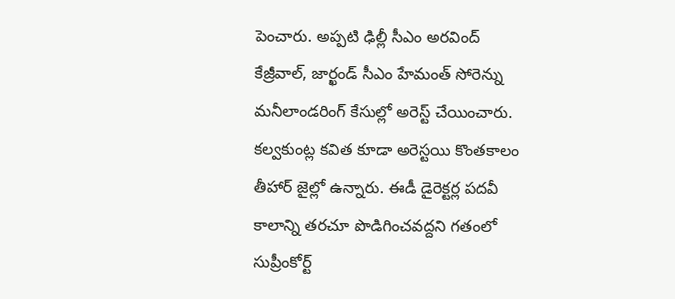పెంచారు. అప్పటి ఢిల్లీ సీఎం అరవింద్ కేజ్రీవాల్, జార్ఖండ్ సీఎం హేమంత్ సోరెన్ను మనీలాండరింగ్ కేసుల్లో అరెస్ట్ చేయించారు. కల్వకుంట్ల కవిత కూడా అరెస్టయి కొంతకాలం తీహార్ జైల్లో ఉన్నారు. ఈడీ డైరెక్టర్ల పదవీ కాలాన్ని తరచూ పొడిగించవద్దని గతంలో సుప్రీంకోర్ట్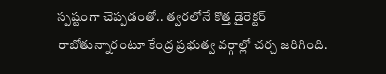స్పష్టంగా చెప్పడంతో.. త్వరలోనే కొత్త డైరెక్టర్ రాబోతున్నారంటూ కేంద్ర ప్రభుత్వ వర్గాల్లో చర్చ జరిగింది.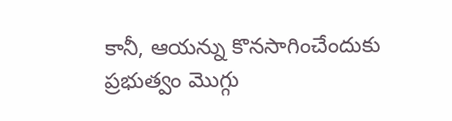కానీ, ఆయన్ను కొనసాగించేందుకు ప్రభుత్వం మొగ్గు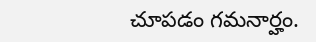చూపడం గమనార్హం.